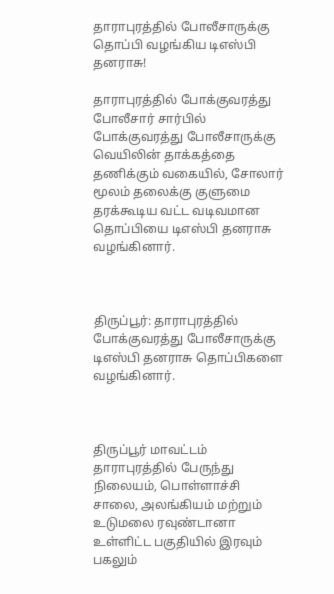தாராபுரத்தில் போலீசாருக்கு தொப்பி வழங்கிய டிஎஸ்பி தனராசு!

தாராபுரத்தில் போக்குவரத்து போலீசார் சார்பில் போக்குவரத்து போலீசாருக்கு வெயிலின் தாக்கத்தை தணிக்கும் வகையில், சோலார் மூலம் தலைக்கு குளுமை தரக்கூடிய வட்ட வடிவமான தொப்பியை டிஎஸ்பி தனராசு வழங்கினார்.



திருப்பூர்: தாராபுரத்தில் போக்குவரத்து போலீசாருக்கு டிஎஸ்பி தனராசு தொப்பிகளை வழங்கினார்.



திருப்பூர் மாவட்டம் தாராபுரத்தில் பேருந்து நிலையம், பொள்ளாச்சி சாலை, அலங்கியம் மற்றும் உடுமலை ரவுண்டானா உள்ளிட்ட பகுதியில் இரவும் பகலும்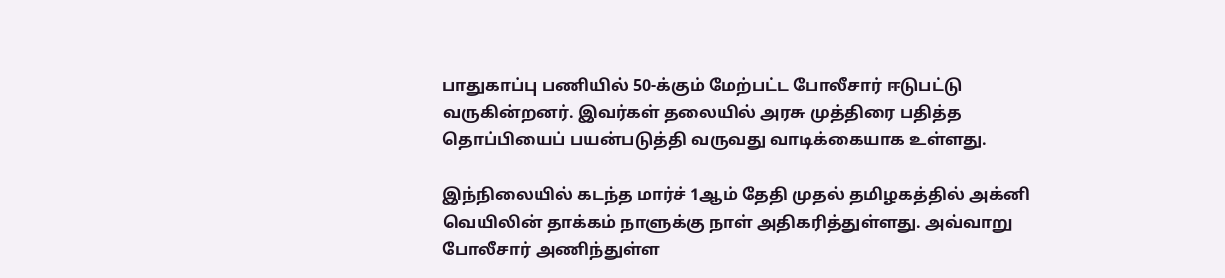பாதுகாப்பு பணியில் 50-க்கும் மேற்பட்ட போலீசார் ஈடுபட்டு வருகின்றனர். இவர்கள் தலையில் அரசு முத்திரை பதித்த தொப்பியைப் பயன்படுத்தி வருவது வாடிக்கையாக உள்ளது.

இந்நிலையில் கடந்த மார்ச் 1ஆம் தேதி முதல் தமிழகத்தில் அக்னி வெயிலின் தாக்கம் நாளுக்கு நாள் அதிகரித்துள்ளது. அவ்வாறு போலீசார் அணிந்துள்ள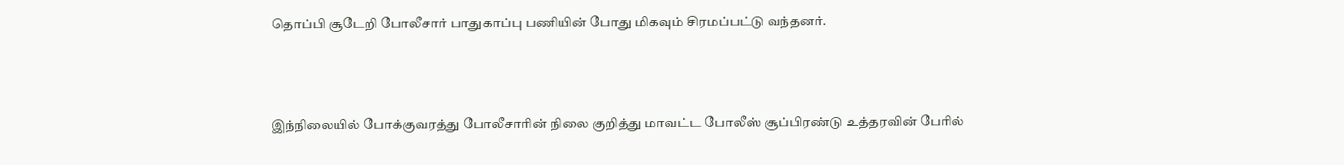தொப்பி சூடேறி போலீசார் பாதுகாப்பு பணியின் போது மிகவும் சிரமப்பட்டு வந்தனர்.



இந்நிலையில் போக்குவரத்து போலீசாரின் நிலை குறித்து மாவட்ட போலீஸ் சூப்பிரண்டு உத்தரவின் பேரில்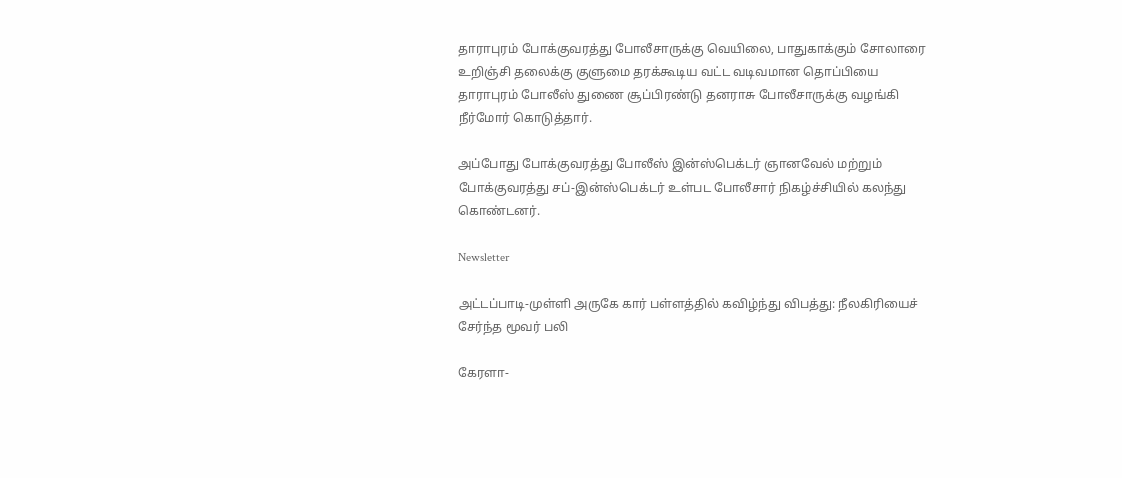தாராபுரம் போக்குவரத்து போலீசாருக்கு வெயிலை, பாதுகாக்கும் சோலாரை உறிஞ்சி தலைக்கு குளுமை தரக்கூடிய வட்ட வடிவமான தொப்பியை தாராபுரம் போலீஸ் துணை சூப்பிரண்டு தனராசு போலீசாருக்கு வழங்கி நீர்மோர் கொடுத்தார்.

அப்போது போக்குவரத்து போலீஸ் இன்ஸ்பெக்டர் ஞானவேல் மற்றும் போக்குவரத்து சப்-இன்ஸ்பெக்டர் உள்பட போலீசார் நிகழ்ச்சியில் கலந்து கொண்டனர்.

Newsletter

அட்டப்பாடி-முள்ளி அருகே கார் பள்ளத்தில் கவிழ்ந்து விபத்து: நீலகிரியைச் சேர்ந்த மூவர் பலி

கேரளா-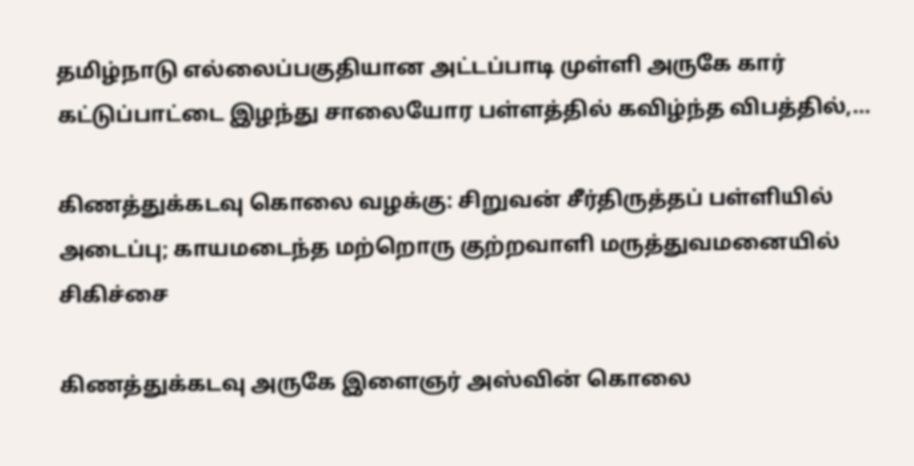தமிழ்நாடு எல்லைப்பகுதியான அட்டப்பாடி முள்ளி அருகே கார் கட்டுப்பாட்டை இழந்து சாலையோர பள்ளத்தில் கவிழ்ந்த விபத்தில்,...

கிணத்துக்கடவு கொலை வழக்கு: சிறுவன் சீர்திருத்தப் பள்ளியில் அடைப்பு; காயமடைந்த மற்றொரு குற்றவாளி மருத்துவமனையில் சிகிச்சை

கிணத்துக்கடவு அருகே இளைஞர் அஸ்வின் கொலை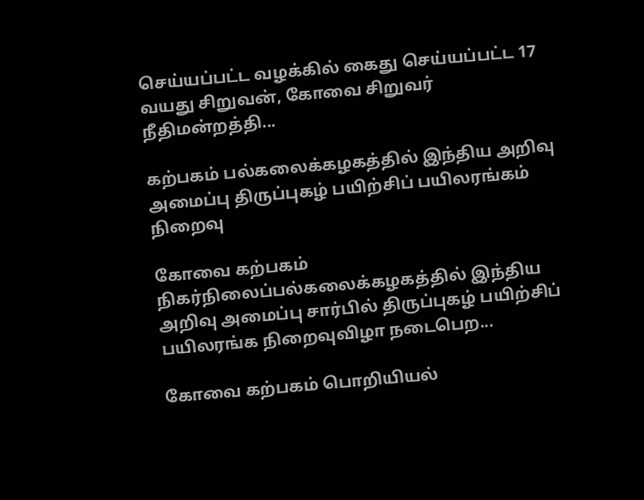செய்யப்பட்ட வழக்கில் கைது செய்யப்பட்ட 17 வயது சிறுவன், கோவை சிறுவர் நீதிமன்றத்தி...

கற்பகம் பல்கலைக்கழகத்தில் இந்திய அறிவு அமைப்பு திருப்புகழ் பயிற்சிப் பயிலரங்கம் நிறைவு

கோவை கற்பகம் நிகர்நிலைப்பல்கலைக்கழகத்தில் இந்திய அறிவு அமைப்பு சார்பில் திருப்புகழ் பயிற்சிப் பயிலரங்க நிறைவுவிழா நடைபெற...

கோவை கற்பகம் பொறியியல்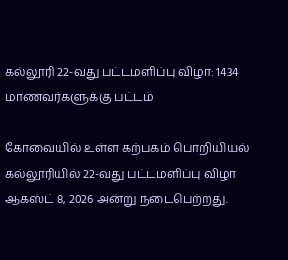கல்லூரி 22-வது பட்டமளிப்பு விழா: 1434 மாணவர்களுக்கு பட்டம்

கோவையில் உள்ள கற்பகம் பொறியியல் கல்லூரியில் 22-வது பட்டமளிப்பு விழா ஆகஸ்ட் 8, 2026 அன்று நடைபெற்றது.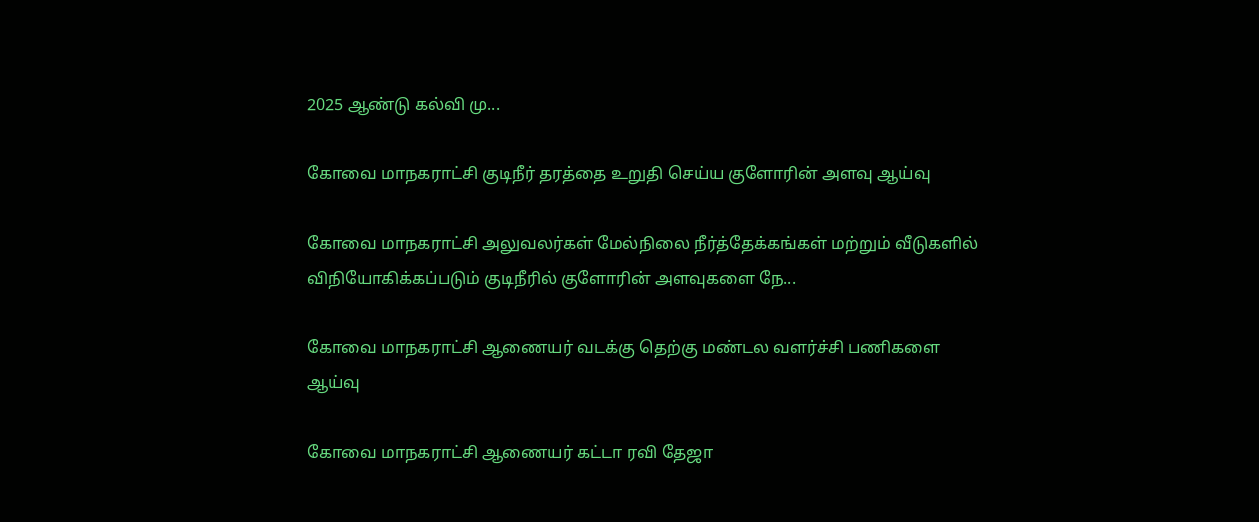2025 ஆண்டு கல்வி மு...

கோவை மாநகராட்சி குடிநீர் தரத்தை உறுதி செய்ய குளோரின் அளவு ஆய்வு

கோவை மாநகராட்சி அலுவலர்கள் மேல்நிலை நீர்த்தேக்கங்கள் மற்றும் வீடுகளில் விநியோகிக்கப்படும் குடிநீரில் குளோரின் அளவுகளை நே...

கோவை மாநகராட்சி ஆணையர் வடக்கு தெற்கு மண்டல வளர்ச்சி பணிகளை ஆய்வு

கோவை மாநகராட்சி ஆணையர் கட்டா ரவி தேஜா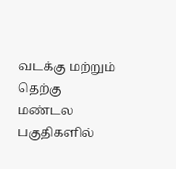வடக்கு மற்றும் தெற்கு மண்டல பகுதிகளில்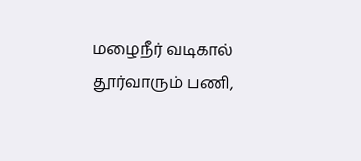மழைநீர் வடிகால் தூர்வாரும் பணி,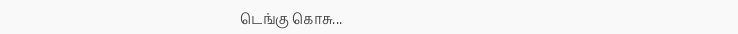டெங்கு கொசு...